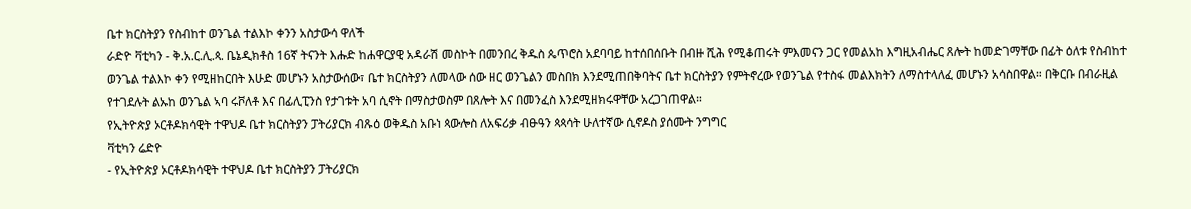ቤተ ክርስትያን የስብከተ ወንጌል ተልእኮ ቀንን አስታውሳ ዋለች
ራድዮ ቫቲካን - ቅ.አ.ር.ሊ.ጳ. ቤኔዲክቶስ 16ኛ ትናንት እሑድ ከሐዋርያዊ አዳራሽ መስኮት በመንበረ ቅዱስ ጴጥሮስ አደባባይ ከተሰበሰቡት በብዙ ሺሕ የሚቆጠሩት ምእመናን ጋር የመልአከ እግዚአብሔር ጸሎት ከመድገማቸው በፊት ዕለቱ የስብከተ ወንጌል ተልእኮ ቀን የሚዘከርበት እሁድ መሆኑን አስታውሰው፣ ቤተ ክርስትያን ለመላው ሰው ዘር ወንጌልን መስበክ እንደሚጠበቅባትና ቤተ ክርስትያን የምትኖረው የወንጌል የተስፋ መልእክትን ለማስተላለፈ መሆኑን አሳስበዋል። በቅርቡ በብራዚል የተገደሉት ልኡከ ወንጌል ኣባ ሩቮለቶ እና በፊሊፒንስ የታገቱት አባ ሲኖት በማስታወስም በጸሎት እና በመንፈስ እንደሚዘክሩዋቸው አረጋገጠዋል።
የኢትዮጵያ ኦርቶዶክሳዊት ተዋህዶ ቤተ ክርስትያን ፓትሪያርክ ብጹዕ ወቅዱስ አቡነ ጳውሎስ ለአፍሪቃ ብፁዓን ጳጳሳት ሁለተኛው ሲኖዶስ ያሰሙት ንግግር
ቫቲካን ሬድዮ
- የኢትዮጵያ ኦርቶዶክሳዊት ተዋህዶ ቤተ ክርስትያን ፓትሪያርክ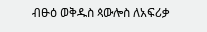ብፁዕ ወቅዱስ ጳውሎስ ለአፍሪቃ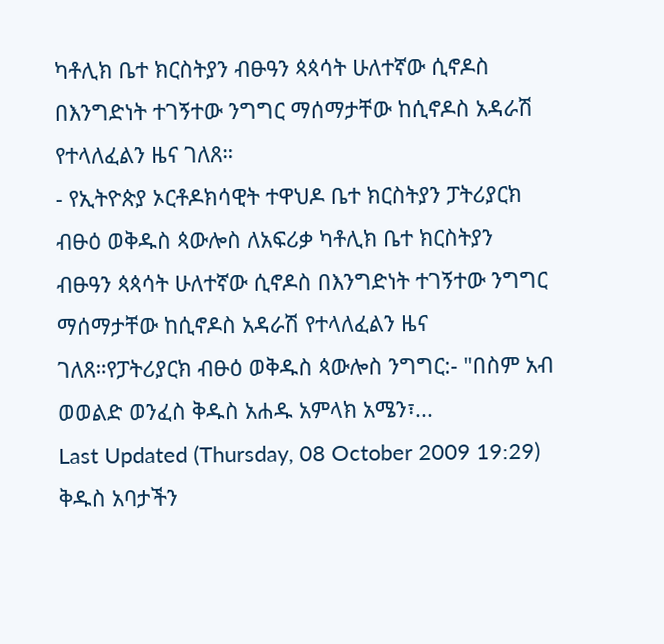ካቶሊክ ቤተ ክርስትያን ብፁዓን ጳጳሳት ሁለተኛው ሲኖዶስ በእንግድነት ተገኝተው ንግግር ማሰማታቸው ከሲኖዶስ አዳራሽ የተላለፈልን ዜና ገለጸ።
- የኢትዮጵያ ኦርቶዶክሳዊት ተዋህዶ ቤተ ክርስትያን ፓትሪያርክ ብፁዕ ወቅዱስ ጳውሎስ ለአፍሪቃ ካቶሊክ ቤተ ክርስትያን ብፁዓን ጳጳሳት ሁለተኛው ሲኖዶስ በእንግድነት ተገኝተው ንግግር ማሰማታቸው ከሲኖዶስ አዳራሽ የተላለፈልን ዜና ገለጸ።የፓትሪያርክ ብፁዕ ወቅዱስ ጳውሎስ ንግግር:- "በስም አብ ወወልድ ወንፈስ ቅዱስ አሐዱ አምላክ አሜን፣...
Last Updated (Thursday, 08 October 2009 19:29)
ቅዱስ አባታችን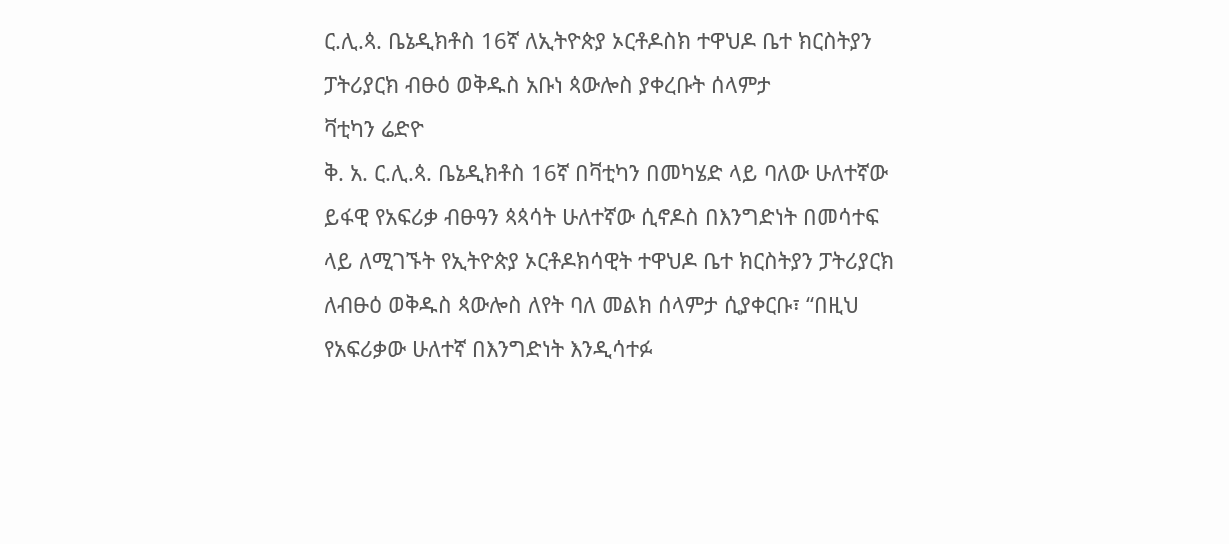ር.ሊ.ጳ. ቤኔዲክቶስ 16ኛ ለኢትዮጵያ ኦርቶዶስክ ተዋህዶ ቤተ ክርስትያን ፓትሪያርክ ብፁዕ ወቅዱስ አቡነ ጳውሎስ ያቀረቡት ሰላምታ
ቫቲካን ሬድዮ
ቅ. አ. ር.ሊ.ጳ. ቤኔዲክቶስ 16ኛ በቫቲካን በመካሄድ ላይ ባለው ሁለተኛው ይፋዊ የአፍሪቃ ብፁዓን ጳጳሳት ሁለተኛው ሲኖዶስ በእንግድነት በመሳተፍ ላይ ለሚገኙት የኢትዮጵያ ኦርቶዶክሳዊት ተዋህዶ ቤተ ክርስትያን ፓትሪያርክ ለብፁዕ ወቅዱስ ጳውሎስ ለየት ባለ መልክ ሰላምታ ሲያቀርቡ፣ “በዚህ የአፍሪቃው ሁለተኛ በእንግድነት እንዲሳተፉ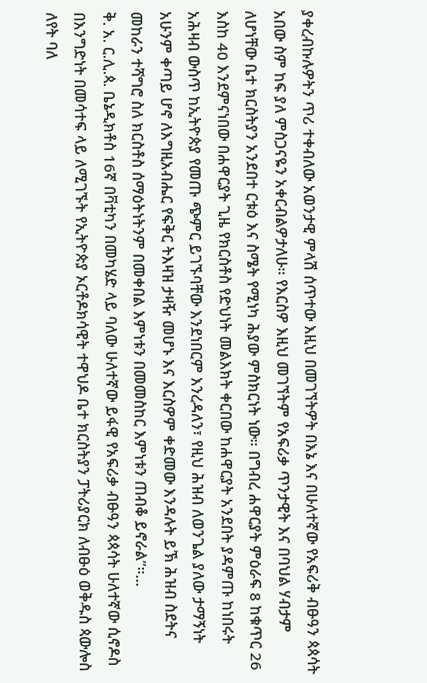ያቀረብኩሉዎትን ጥሪ ተቀብለው አወንታዊ ምላሽ ሰጥተው እዚህ በመገኘትዎት በእኔ እና በሁለተኛው የአፍሪቅ ብፁዓን ጳጳሳት አበው ስም ከፍ ያለ ምስጋናዬን አቀርብልዎታለሁ። የእርስዎ እዚህ መገኘትም የአፍሪቃ ጥንታዊት እና በባህል ሃብታም ለሆነቸው ቤተ ክርስትያን አንደበተ ርቱዕ እና ስሜት የሚነካ ሕያው ምስክርነት ነው። በግብረ ሐዋርያት ምዕራፍ 8 ከቁጥር 26 እስከ 40 እንደምናነበው በሐዋርያት ጊዜ የክርስቶስ የድህነት መልእክት ቀርበው ከሐዋርያት አንደበት ያዳምጡ ከነበሩት አሕዛብ ውስጥ ከኢትዮጵያ የመጡ ጭምር ይገኙባቸው እንደነበርም እንረዳለን፣ የዚህ ሕዝብ ለወንጌል ያለው ታማኝነት አሁንም ቀጣይ ሆኖ ለእግዚአብሔር የፍቅር ትእዛዝ ታዛዥ መሆኑ እና እርስዎም ቀድመው እንዳሉት ይኽ ሕዝብ ስደትና መከራን ተሻግሮ ስለ ክርስቶስ ሰማዕትነትንም በመቀበል እምነቱን በመመስከር እምነቱን ጠብቆ ይኖራል”።...
ቅ. አ. ር.ሊ.ጳ. ቤኔዲክቶስ 16ኛ በቫቲካን በመካሄድ ላይ ባለው ሁለተኛው ይፋዊ የአፍሪቃ ብፁዓን ጳጳሳት ሁለተኛው ሲኖዶስ በእንግድነት በመሳተፍ ላይ ለሚገኙት የኢትዮጵያ ኦርቶዶክሳዊት ተዋህዶ ቤተ ክርስትያን ፓትሪያርክ ለብፁዕ ወቅዱስ ጳውሎስ ለየት ባለ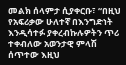መልክ ሰላምታ ሲያቀርቡ፣ “በዚህ የአፍሪቃው ሁለተኛ በእንግድነት እንዲሳተፉ ያቀረብኩሉዎትን ጥሪ ተቀብለው አወንታዊ ምላሽ ሰጥተው እዚህ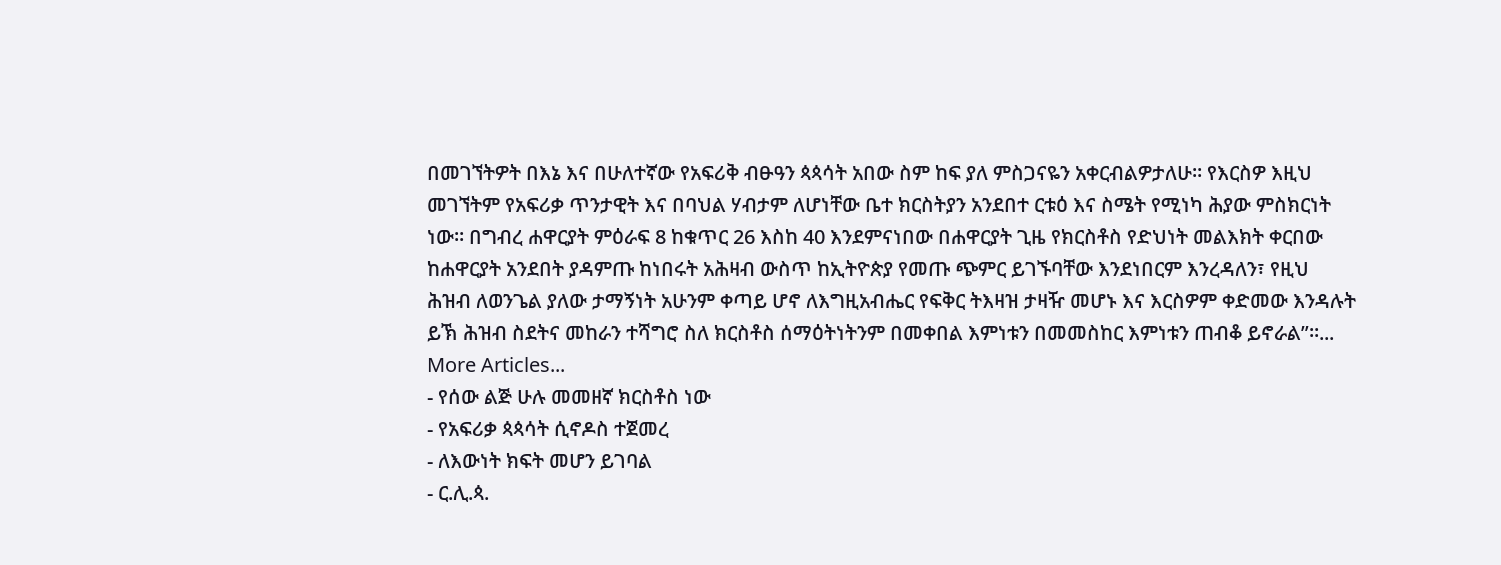በመገኘትዎት በእኔ እና በሁለተኛው የአፍሪቅ ብፁዓን ጳጳሳት አበው ስም ከፍ ያለ ምስጋናዬን አቀርብልዎታለሁ። የእርስዎ እዚህ መገኘትም የአፍሪቃ ጥንታዊት እና በባህል ሃብታም ለሆነቸው ቤተ ክርስትያን አንደበተ ርቱዕ እና ስሜት የሚነካ ሕያው ምስክርነት ነው። በግብረ ሐዋርያት ምዕራፍ 8 ከቁጥር 26 እስከ 40 እንደምናነበው በሐዋርያት ጊዜ የክርስቶስ የድህነት መልእክት ቀርበው ከሐዋርያት አንደበት ያዳምጡ ከነበሩት አሕዛብ ውስጥ ከኢትዮጵያ የመጡ ጭምር ይገኙባቸው እንደነበርም እንረዳለን፣ የዚህ ሕዝብ ለወንጌል ያለው ታማኝነት አሁንም ቀጣይ ሆኖ ለእግዚአብሔር የፍቅር ትእዛዝ ታዛዥ መሆኑ እና እርስዎም ቀድመው እንዳሉት ይኽ ሕዝብ ስደትና መከራን ተሻግሮ ስለ ክርስቶስ ሰማዕትነትንም በመቀበል እምነቱን በመመስከር እምነቱን ጠብቆ ይኖራል”።...
More Articles...
- የሰው ልጅ ሁሉ መመዘኛ ክርስቶስ ነው
- የአፍሪቃ ጳጳሳት ሲኖዶስ ተጀመረ
- ለእውነት ክፍት መሆን ይገባል
- ር.ሊ.ጳ.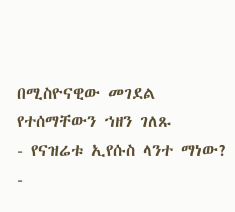በሚስዮናዊው መገደል የተሰማቸውን ኀዘን ገለጹ
- የናዝሬቱ ኢየሱስ ላንተ ማነው?
-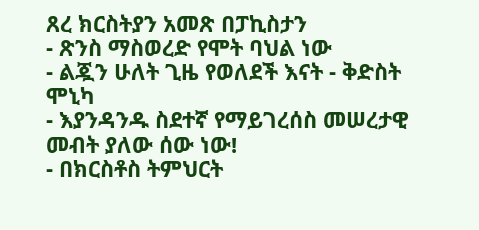ጸረ ክርስትያን አመጽ በፓኪስታን
- ጽንስ ማስወረድ የሞት ባህል ነው
- ልጇን ሁለት ጊዜ የወለደች እናት - ቅድስት ሞኒካ
- እያንዳንዱ ስደተኛ የማይገረሰስ መሠረታዊ መብት ያለው ሰው ነው!
- በክርስቶስ ትምህርት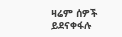ዛሬም ሰዎች ይደናቀፋሉ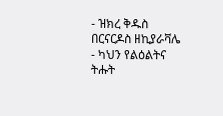- ዝክረ ቅዱስ በርናርዶስ ዘኪያራቫሌ
- ካህን የልዕልትና ትሑት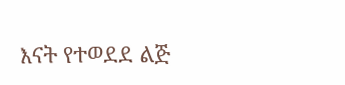እናት የተወደደ ልጅ